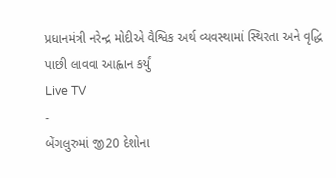પ્રધાનમંત્રી નરેન્દ્ર મોદીએ વૈશ્વિક અર્થ વ્યવસ્થામાં સ્થિરતા અને વૃદ્ધિ પાછી લાવવા આહ્વાન કર્યું
Live TV
-
બેંગલુરુમાં જી20 દેશોના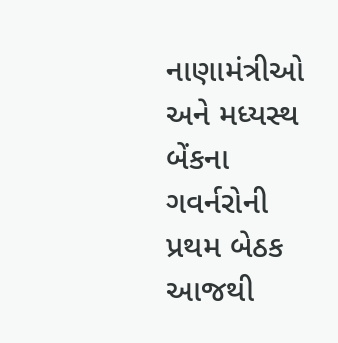નાણામંત્રીઓ અને મધ્યસ્થ બેંકના ગવર્નરોની પ્રથમ બેઠક આજથી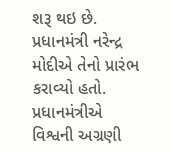શરૂ થઇ છે. પ્રધાનમંત્રી નરેન્દ્ર મોદીએ તેનો પ્રારંભ કરાવ્યો હતો. પ્રધાનમંત્રીએ વિશ્વની અગ્રણી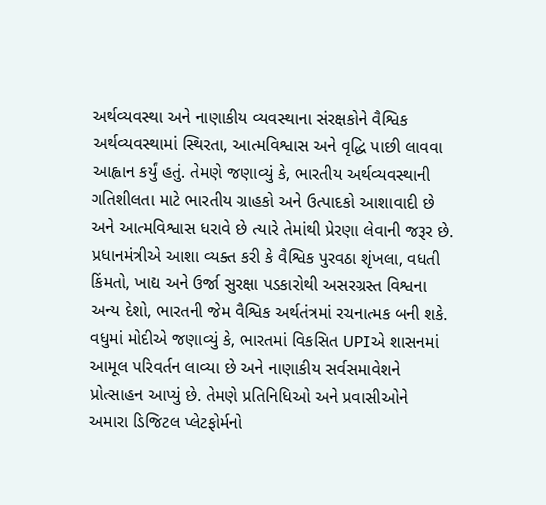અર્થવ્યવસ્થા અને નાણાકીય વ્યવસ્થાના સંરક્ષકોને વૈશ્વિક અર્થવ્યવસ્થામાં સ્થિરતા, આત્મવિશ્વાસ અને વૃદ્ધિ પાછી લાવવા આહ્વાન કર્યું હતું. તેમણે જણાવ્યું કે, ભારતીય અર્થવ્યવસ્થાની ગતિશીલતા માટે ભારતીય ગ્રાહકો અને ઉત્પાદકો આશાવાદી છે અને આત્મવિશ્વાસ ધરાવે છે ત્યારે તેમાંથી પ્રેરણા લેવાની જરૂર છે. પ્રધાનમંત્રીએ આશા વ્યક્ત કરી કે વૈશ્વિક પુરવઠા શૃંખલા, વધતી કિંમતો, ખાદ્ય અને ઉર્જા સુરક્ષા પડકારોથી અસરગ્રસ્ત વિશ્વના અન્ય દેશો, ભારતની જેમ વૈશ્વિક અર્થતંત્રમાં રચનાત્મક બની શકે.
વધુમાં મોદીએ જણાવ્યું કે, ભારતમાં વિકસિત UPIએ શાસનમાં આમૂલ પરિવર્તન લાવ્યા છે અને નાણાકીય સર્વસમાવેશને પ્રોત્સાહન આપ્યું છે. તેમણે પ્રતિનિધિઓ અને પ્રવાસીઓને અમારા ડિજિટલ પ્લેટફોર્મનો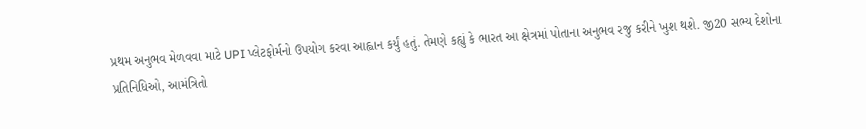પ્રથમ અનુભવ મેળવવા માટે UPI પ્લેટફોર્મનો ઉપયોગ કરવા આહ્વાન કર્યું હતું. તેમણે કહ્યું કે ભારત આ ક્ષેત્રમાં પોતાના અનુભવ રજુ કરીને ખુશ થશે. જી20 સભ્ય દેશોના પ્રતિનિધિઓ, આમંત્રિતો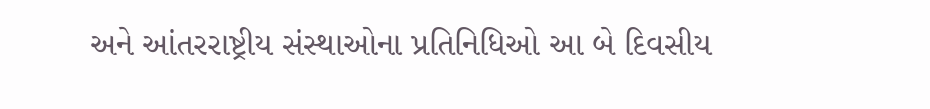અને આંતરરાષ્ટ્રીય સંસ્થાઓના પ્રતિનિધિઓ આ બે દિવસીય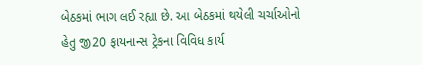બેઠકમાં ભાગ લઈ રહ્યા છે. આ બેઠકમાં થયેલી ચર્ચાઓનો હેતુ જી20 ફાયનાન્સ ટ્રેકના વિવિધ કાર્ય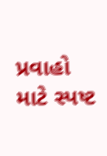પ્રવાહો માટે સ્પષ્ટ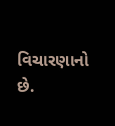વિચારણાનો છે.